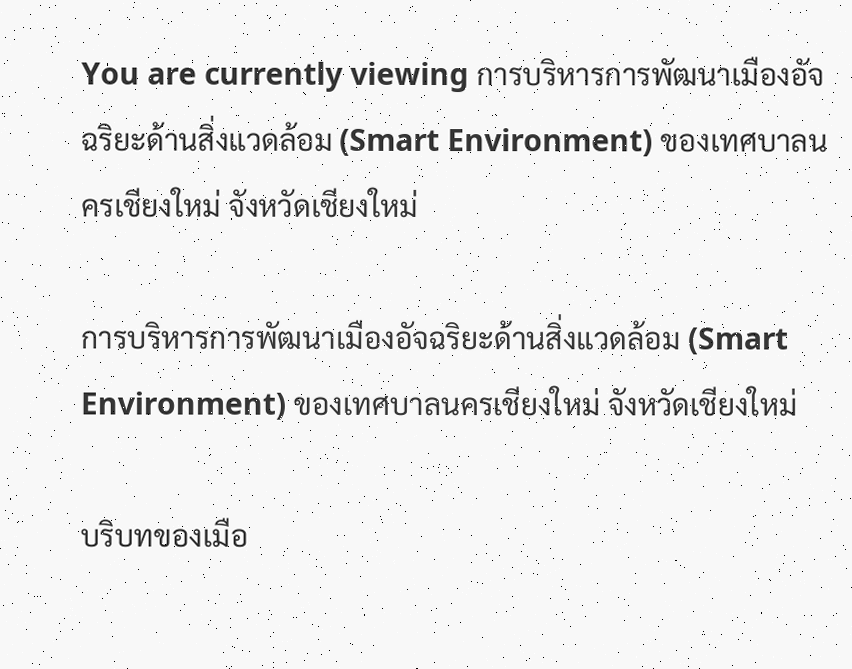You are currently viewing การบริหารการพัฒนาเมืองอัจฉริยะด้านสิ่งแวดล้อม (Smart Environment) ของเทศบาลนครเชียงใหม่ จังหวัดเชียงใหม่

การบริหารการพัฒนาเมืองอัจฉริยะด้านสิ่งแวดล้อม (Smart Environment) ของเทศบาลนครเชียงใหม่ จังหวัดเชียงใหม่

บริบทของเมือ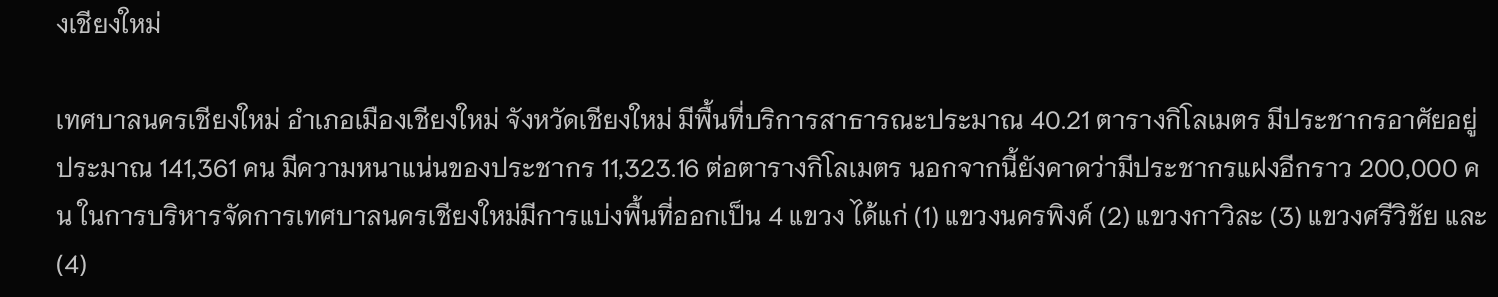งเชียงใหม่

เทศบาลนครเชียงใหม่ อำเภอเมืองเชียงใหม่ จังหวัดเชียงใหม่ มีพื้นที่บริการสาธารณะประมาณ 40.21 ตารางกิโลเมตร มีประชากรอาศัยอยู่ประมาณ 141,361 คน มีความหนาแน่นของประชากร 11,323.16 ต่อตารางกิโลเมตร นอกจากนี้ยังคาดว่ามีประชากรแฝงอีกราว 200,000 คน ในการบริหารจัดการเทศบาลนครเชียงใหม่มีการแบ่งพื้นที่ออกเป็น 4 แขวง ได้แก่ (1) แขวงนครพิงค์ (2) แขวงกาวิละ (3) แขวงศรีวิชัย และ (4)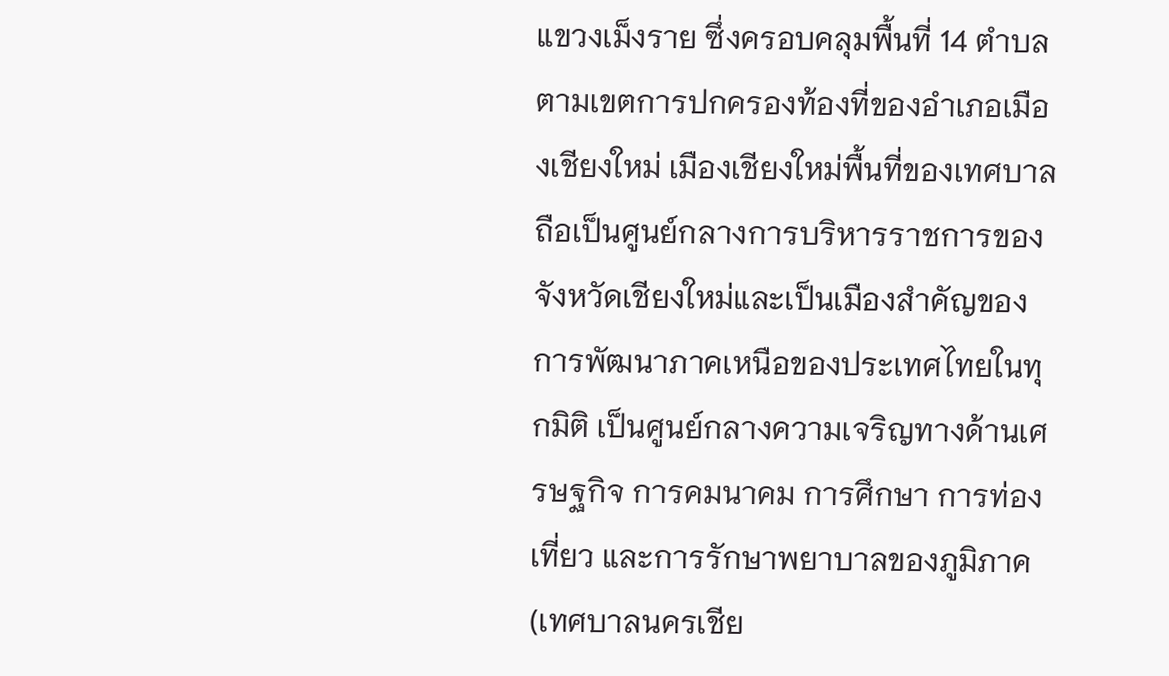แขวงเม็งราย ซึ่งครอบคลุมพื้นที่ 14 ตำบลตามเขตการปกครองท้องที่ของอำเภอเมืองเชียงใหม่ เมืองเชียงใหม่พื้นที่ของเทศบาลถือเป็นศูนย์กลางการบริหารราชการของจังหวัดเชียงใหม่และเป็นเมืองสำคัญของการพัฒนาภาคเหนือของประเทศไทยในทุกมิติ เป็นศูนย์กลางความเจริญทางด้านเศรษฐกิจ การคมนาคม การศึกษา การท่องเที่ยว และการรักษาพยาบาลของภูมิภาค (เทศบาลนครเชีย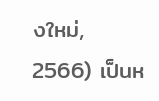งใหม่, 2566) เป็นห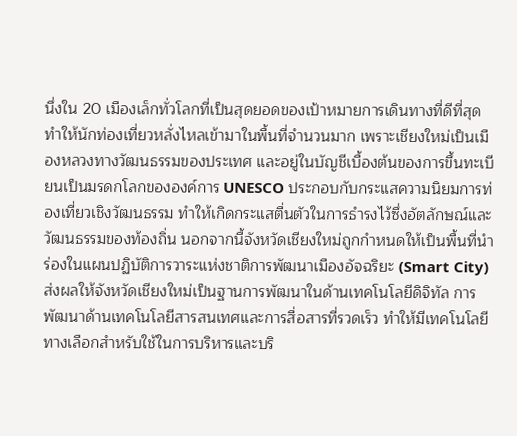นึ่งใน 20 เมืองเล็กทั่วโลกที่เป็นสุดยอดของเป้าหมายการเดินทางที่ดีที่สุด ทำให้นักท่องเที่ยวหลั่งไหลเข้ามาในพื้นที่จำนวนมาก เพราะเชียงใหม่เป็นเมืองหลวงทางวัฒนธรรมของประเทศ และอยู่ในบัญชีเบื้องต้นของการขึ้นทะเบียนเป็นมรดกโลกขององค์การ UNESCO ประกอบกับกระแสความนิยมการท่องเที่ยวเชิงวัฒนธรรม ทำให้เกิดกระแสตื่นตัวในการธำรงไว้ซึ่งอัตลักษณ์และวัฒนธรรมของท้องถิ่น นอกจากนี้จังหวัดเชียงใหม่ถูกกำหนดให้เป็นพื้นที่นำร่องในแผนปฏิบัติการวาระแห่งชาติการพัฒนาเมืองอัจฉริยะ (Smart City) ส่งผลให้จังหวัดเชียงใหม่เป็นฐานการพัฒนาในด้านเทคโนโลยีดิจิทัล การพัฒนาด้านเทคโนโลยีสารสนเทศและการสื่อสารที่รวดเร็ว ทำให้มีเทคโนโลยีทางเลือกสำหรับใช้ในการบริหารและบริ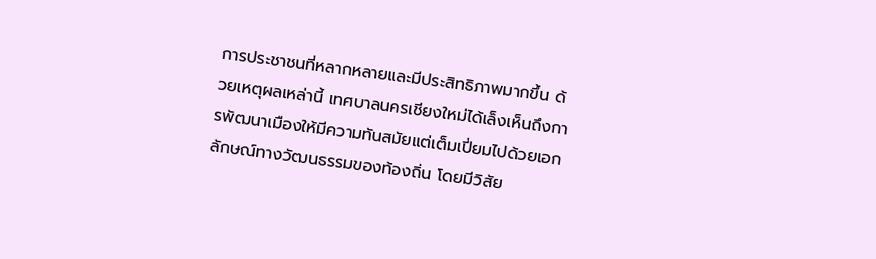การประชาชนที่หลากหลายและมีประสิทธิภาพมากขึ้น ด้วยเหตุผลเหล่านี้ เทศบาลนครเชียงใหม่ได้เล็งเห็นถึงการพัฒนาเมืองให้มีความทันสมัยแต่เต็มเปี่ยมไปด้วยเอกลักษณ์ทางวัฒนธรรมของท้องถิ่น โดยมีวิสัย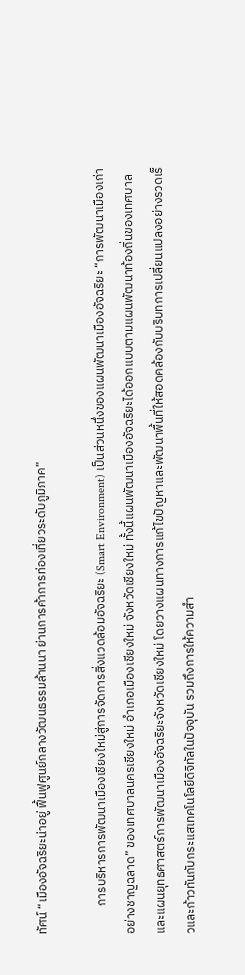ทัศน์ “เมืองอัจฉริยะน่าอยู่ ฟื้นฟูศูนย์กลางวัฒนธรรมล้านนา ย่านการค้าการท่องเที่ยวระดับภูมิภาค”

          การบริหารการพัฒนาเมืองเชียงใหม่สู่การจัดการสิ่งแวดล้อมอัจฉริยะ (Smart Environment) เป็นส่วนหนึ่งของแผนพัฒนาเมืองอัจฉริยะ “การพัฒนาเมืองเก่าอย่างชาญฉลาด” ของเทศบาลนครเชียงใหม่ อำเภอเมืองเชียงใหม่ จังหวัดเชียงใหม่ ทั้งนี้แผนพัฒนาเมืองอัจฉริยะได้ออกแบบตามแผนพัฒนาท้องถิ่นของเทศบาลและแผนยุทธศาสตร์การพัฒนาเมืองอัจฉริยะจังหวัดเชียงใหม่ โดยวางแผนทางการแก้ไขปัญหาและพัฒนาพื้นที่ให้สอดคล้องกับบริบทการเปลี่ยนแปลงอย่างรวดเร็วและก้าวทันกับกระแสเทคโนโลยีดิจิทัลในปัจจุบัน รวมถึงการให้ความสำ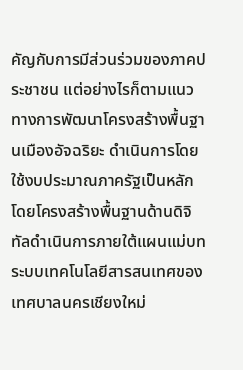คัญกับการมีส่วนร่วมของภาคประชาชน แต่อย่างไรก็ตามแนวทางการพัฒนาโครงสร้างพื้นฐานเมืองอัจฉริยะ ดำเนินการโดยใช้งบประมาณภาครัฐเป็นหลัก โดยโครงสร้างพื้นฐานด้านดิจิทัลดำเนินการภายใต้แผนแม่บทระบบเทคโนโลยีสารสนเทศของเทศบาลนครเชียงใหม่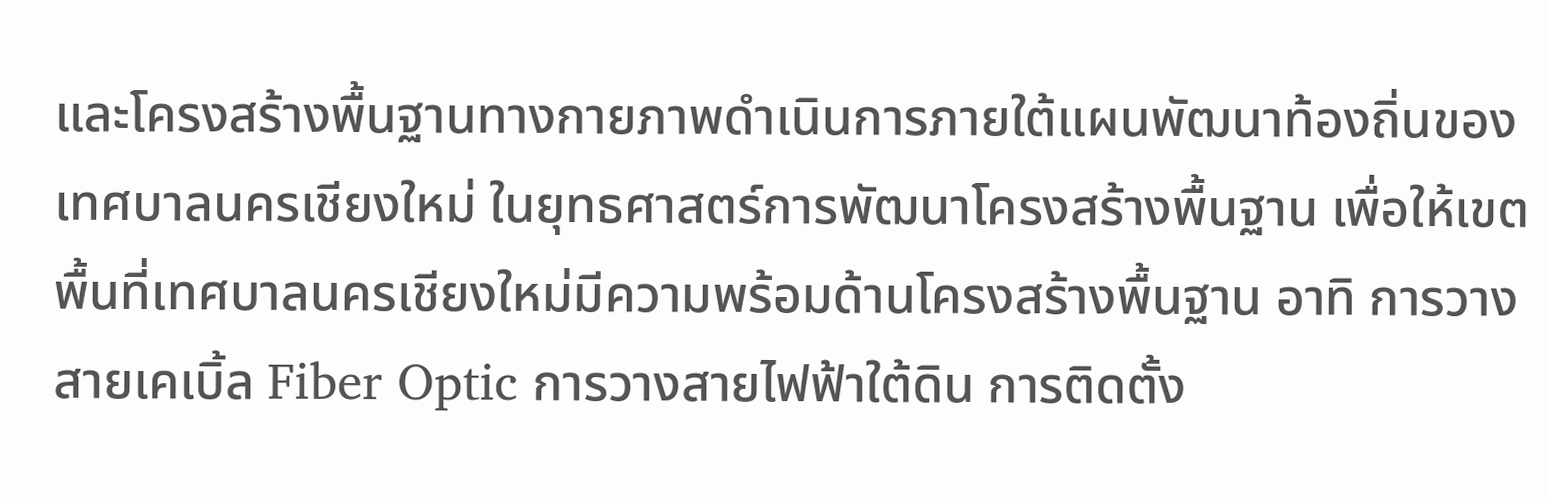และโครงสร้างพื้นฐานทางกายภาพดำเนินการภายใต้แผนพัฒนาท้องถิ่นของเทศบาลนครเชียงใหม่ ในยุทธศาสตร์การพัฒนาโครงสร้างพื้นฐาน เพื่อให้เขตพื้นที่เทศบาลนครเชียงใหม่มีความพร้อมด้านโครงสร้างพื้นฐาน อาทิ การวางสายเคเบิ้ล Fiber Optic การวางสายไฟฟ้าใต้ดิน การติดตั้ง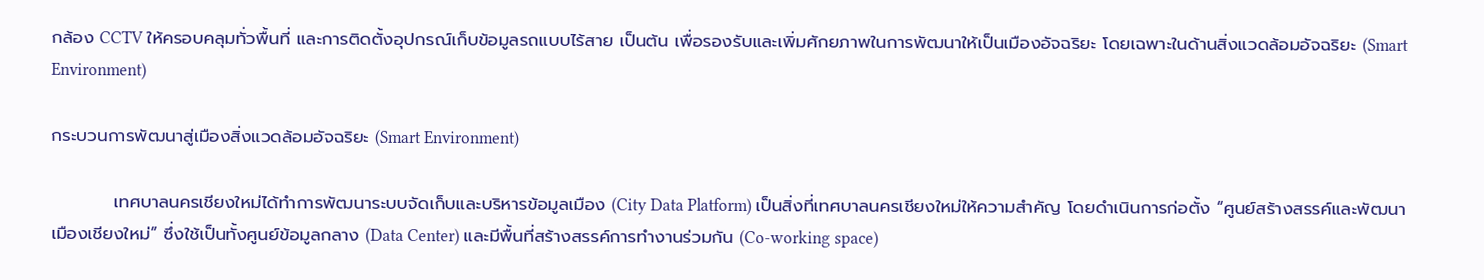กล้อง CCTV ให้ครอบคลุมทั่วพื้นที่ และการติดตั้งอุปกรณ์เก็บข้อมูลรถแบบไร้สาย เป็นต้น เพื่อรองรับและเพิ่มศักยภาพในการพัฒนาให้เป็นเมืองอัจฉริยะ โดยเฉพาะในด้านสิ่งแวดล้อมอัจฉริยะ (Smart Environment)

กระบวนการพัฒนาสู่เมืองสิ่งแวดล้อมอัจฉริยะ (Smart Environment)

          เทศบาลนครเชียงใหม่ได้ทำการพัฒนาระบบจัดเก็บและบริหารข้อมูลเมือง (City Data Platform) เป็นสิ่งที่เทศบาลนครเชียงใหม่ให้ความสำคัญ โดยดำเนินการก่อตั้ง “ศูนย์สร้างสรรค์และพัฒนาเมืองเชียงใหม่” ซึ่งใช้เป็นทั้งศูนย์ข้อมูลกลาง (Data Center) และมีพื้นที่สร้างสรรค์การทำงานร่วมกัน (Co-working space)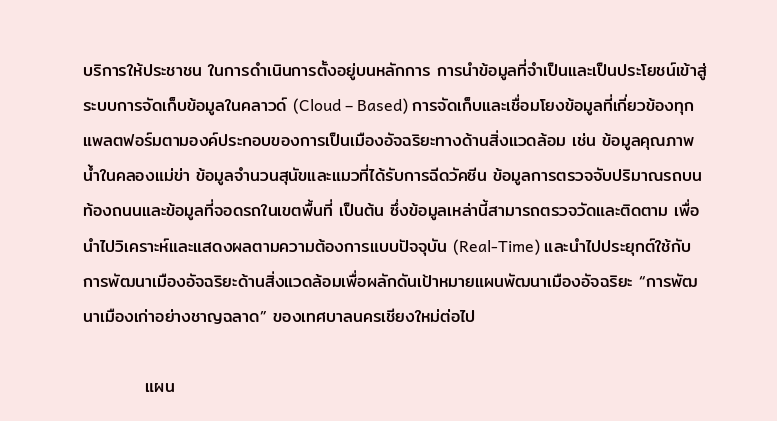บริการให้ประชาชน ในการดำเนินการตั้งอยู่บนหลักการ การนำข้อมูลที่จำเป็นและเป็นประโยชน์เข้าสู่ระบบการจัดเก็บข้อมูลในคลาวด์ (Cloud – Based) การจัดเก็บและเชื่อมโยงข้อมูลที่เกี่ยวข้องทุกแพลตฟอร์มตามองค์ประกอบของการเป็นเมืองอัจฉริยะทางด้านสิ่งแวดล้อม เช่น ข้อมูลคุณภาพน้ำในคลองแม่ข่า ข้อมูลจำนวนสุนัขและแมวที่ได้รับการฉีดวัคซีน ข้อมูลการตรวจจับปริมาณรถบนท้องถนนและข้อมูลที่จอดรถในเขตพื้นที่ เป็นต้น ซึ่งข้อมูลเหล่านี้สามารถตรวจวัดและติดตาม เพื่อนำไปวิเคราะห์และแสดงผลตามความต้องการแบบปัจจุบัน (Real-Time) และนำไปประยุกต์ใช้กับการพัฒนาเมืองอัจฉริยะด้านสิ่งแวดล้อมเพื่อผลักดันเป้าหมายแผนพัฒนาเมืองอัจฉริยะ “การพัฒนาเมืองเก่าอย่างชาญฉลาด” ของเทศบาลนครเชียงใหม่ต่อไป

          แผน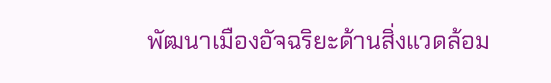พัฒนาเมืองอัจฉริยะด้านสิ่งแวดล้อม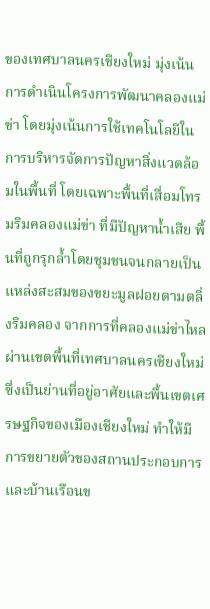ของเทศบาลนครเชียงใหม่ มุ่งเน้นการดำเนินโครงการพัฒนาคลองแม่ข่า โดยมุ่งเน้นการใช้เทคโนโลยีในการบริหารจัดการปัญหาสิ่งแวดล้อมในพื้นที่ โดยเฉพาะพื้นที่เสื่อมโทรมริมคลองแม่ข่า ที่มีปัญหาน้ำเสีย พื้นที่ถูกรุกล้ำโดยชุมชนจนกลายเป็นแหล่งสะสมของขยะมูลฝอยตามตลิ่งริมคลอง จากการที่คลองแม่ข่าไหลผ่านเขตพื้นที่เทศบาลนครเชียงใหม่ ซึ่งเป็นย่านที่อยู่อาศัยและพื้นเขตเศรษฐกิจของเมืองเชียงใหม่ ทำให้มีการขยายตัวของสถานประกอบการ  และบ้านเรือนข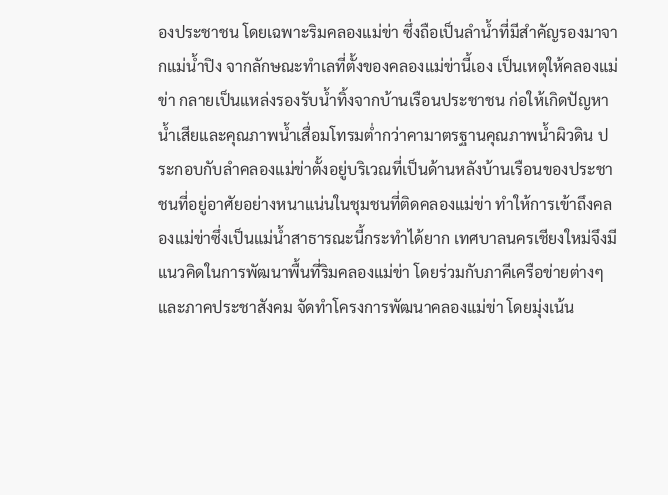องประชาชน โดยเฉพาะริมคลองแม่ข่า ซึ่งถือเป็นลำน้ำที่มีสำคัญรองมาจากแม่น้ำปิง จากลักษณะทำเลที่ตั้งของคลองแม่ข่านี้เอง เป็นเหตุให้คลองแม่ข่า กลายเป็นแหล่งรองรับน้ำทิ้งจากบ้านเรือนประชาชน ก่อให้เกิดปัญหาน้ำเสียและคุณภาพน้ำเสื่อมโทรมต่ำกว่าคามาตรฐานคุณภาพน้ำผิวดิน ประกอบกับลำคลองแม่ข่าตั้งอยู่บริเวณที่เป็นด้านหลังบ้านเรือนของประชาชนที่อยู่อาศัยอย่างหนาแน่นในชุมชนที่ติดคลองแม่ข่า ทำให้การเข้าถึงคลองแม่ข่าซึ่งเป็นแม่น้ำสาธารณะนี้กระทำได้ยาก เทศบาลนครเชียงใหม่จึงมีแนวคิดในการพัฒนาพื้นที่ริมคลองแม่ข่า โดยร่วมกับภาคีเครือข่ายต่างๆ และภาคประชาสังคม จัดทำโครงการพัฒนาคลองแม่ข่า โดยมุ่งเน้น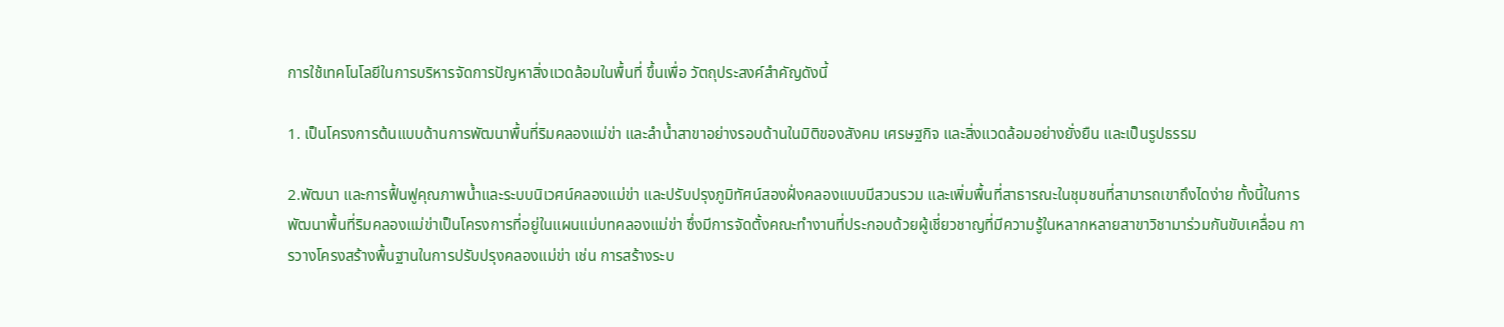การใช้เทคโนโลยีในการบริหารจัดการปัญหาสิ่งแวดล้อมในพื้นที่ ขึ้นเพื่อ วัตถุประสงค์สำคัญดังนี้

1. เป็นโครงการต้นแบบด้านการพัฒนาพื้นที่ริมคลองแม่ข่า และลำน้ำสาขาอย่างรอบด้านในมิติของสังคม เศรษฐกิจ และสิ่งแวดล้อมอย่างยั่งยืน และเป็นรูปธรรม

2.พัฒนา และการฟื้นฟูคุณภาพน้ำและระบบนิเวศน์คลองแม่ข่า และปรับปรุงภูมิทัศน์สองฝั่งคลองแบบมีสวนรวม และเพิ่มพื้นที่สาธารณะในชุมชนที่สามารถเขาถึงไดง่าย ทั้งนี้ในการพัฒนาพื้นที่ริมคลองแม่ข่าเป็นโครงการที่อยู่ในแผนแม่บทคลองแม่ข่า ซึ่งมีการจัดตั้งคณะทำงานที่ประกอบด้วยผู้เชี่ยวชาญที่มีความรู้ในหลากหลายสาขาวิชามาร่วมกันขับเคลื่อน การวางโครงสร้างพื้นฐานในการปรับปรุงคลองแม่ข่า เช่น การสร้างระบ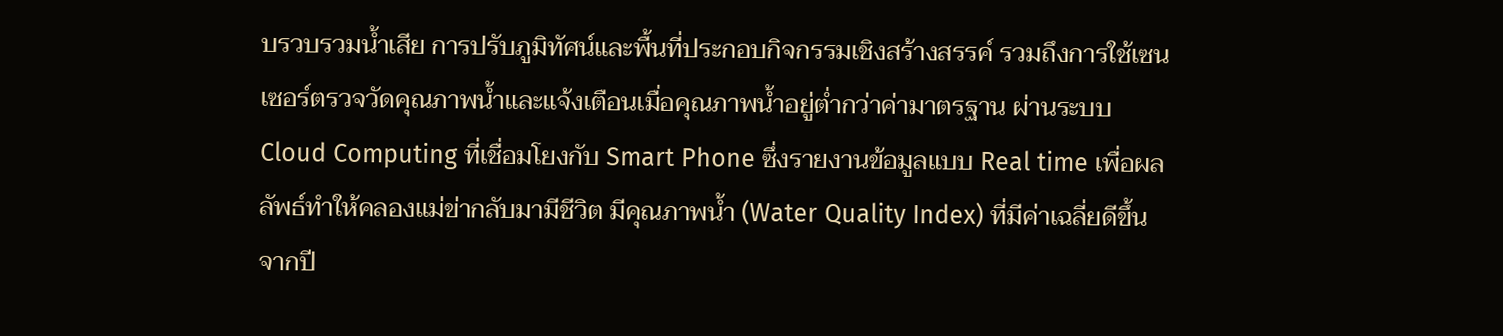บรวบรวมน้ำเสีย การปรับภูมิทัศน์และพื้นที่ประกอบกิจกรรมเชิงสร้างสรรค์ รวมถึงการใช้เซนเซอร์ตรวจวัดคุณภาพน้ำและแจ้งเตือนเมื่อคุณภาพน้ำอยู่ต่ำกว่าค่ามาตรฐาน ผ่านระบบ Cloud Computing ที่เชื่อมโยงกับ Smart Phone ซึ่งรายงานข้อมูลแบบ Real time เพื่อผลลัพธ์ทำให้คลองแม่ข่ากลับมามีชีวิต มีคุณภาพน้ำ (Water Quality Index) ที่มีค่าเฉลี่ยดีขึ้นจากปี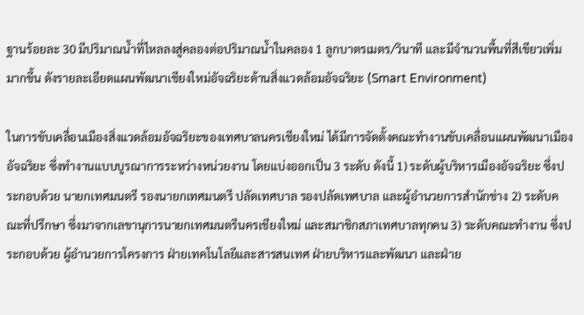ฐานร้อยละ 30 มีปริมาณน้ำที่ไหลลงสู่คลองต่อปริมาณน้ำในคลอง 1 ลูกบาตรเมตร/วินาที และมีจำนวนพื้นที่สีเขียวเพิ่มมากขึ้น ดังรายละเอียดแผนพัฒนาเชียงใหม่อัจฉริยะด้านสิ่งแวดล้อมอัจฉริยะ (Smart Environment)

ในการขับเคลื่อนเมืองสิ่งแวดล้อมอัจฉริยะของเทศบาลนครเชียงใหม่ ได้มีการจัดตั้งคณะทำงานขับเคลื่อนแผนพัฒนาเมืองอัจฉริยะ ซึ่งทำงานแบบบูรณาการระหว่างหน่วยงาน โดยแบ่งออกเป็น 3 ระดับ ดังนี้ 1) ระดับผู้บริหารเมืองอัจฉริยะ ซึ่งประกอบด้วย นายกเทศมนตรี รองนายกเทศมนตรี ปลัดเทศบาล รองปลัดเทศบาล และผู้อำนวยการสำนักช่าง 2) ระดับคณะที่ปรึกษา ซึ่งมาจากเลขานุการนายกเทศมนตรีนครเชียงใหม่ และสมาชิกสภาเทศบาลทุกคน 3) ระดับคณะทำงาน ซึ่งประกอบด้วย ผู้อำนวยการโครงการ ฝ่ายเทคโนโลยีและสารสนเทศ ฝ่ายบริหารและพัฒนา และฝ่าย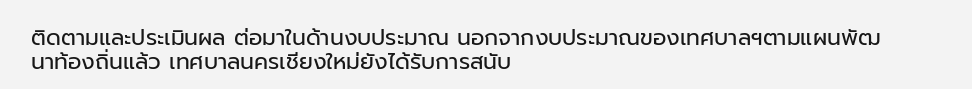ติดตามและประเมินผล ต่อมาในด้านงบประมาณ นอกจากงบประมาณของเทศบาลฯตามแผนพัฒนาท้องถิ่นแล้ว เทศบาลนครเชียงใหม่ยังได้รับการสนับ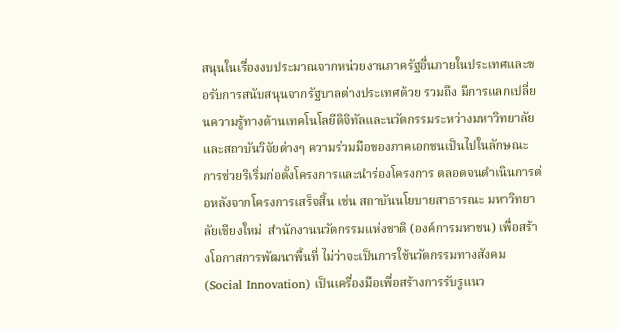สนุนในเรื่องงบประมาณจากหน่วยงานภาครัฐอื่นภายในประเทศและขอรับการสนับสนุนจากรัฐบาลต่างประเทศด้วย รวมถึง มีการแลกเปลี่ยนความรู้ทางด้านเทคโนโลยีดิจิทัลและนวัตกรรมระหว่างมหาวิทยาลัยและสถาบันวิจัยต่างๆ ความร่วมมือของภาคเอกชนเป็นไปในลักษณะการช่วยริเริ่มก่อตั้งโครงการและนำร่องโครงการ ตลอดจนดำเนินการต่อหลังจากโครงการเสร็จสิ้น เช่น สถาบันนโยบายสาธารณะ มหาวิทยาลัยเชียงใหม่  สำนักงานนวัตกรรมแห่งชาติ (องค์การมหาชน) เพื่อสร้างโอกาสการพัฒนาพื้นที่ ไม่ว่าจะเป็นการใช้นวัตกรรมทางสังคม (Social Innovation) เป็นเครื่องมือเพื่อสร้างการรับรูแนว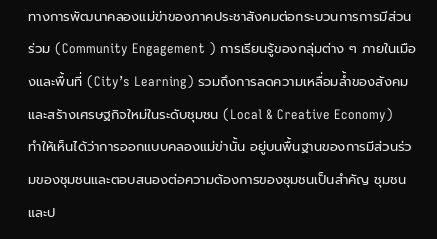ทางการพัฒนาคลองแม่ข่าของภาคประชาสังคมต่อกระบวนการการมีส่วนร่วม (Community Engagement ) การเรียนรู้ของกลุ่มต่าง ๆ ภายในเมืองและพื้นที่ (City’s Learning) รวมถึงการลดความเหลื่อมล้ำของสังคม และสร้างเศรษฐกิจใหม่ในระดับชุมชน (Local & Creative Economy) ทำให้เห็นได้ว่าการออกแบบคลองแม่ข่านั้น อยู่บนพื้นฐานของการมีส่วนร่วมของชุมชนและตอบสนองต่อความต้องการของชุมชนเป็นสำคัญ ชุมชนและป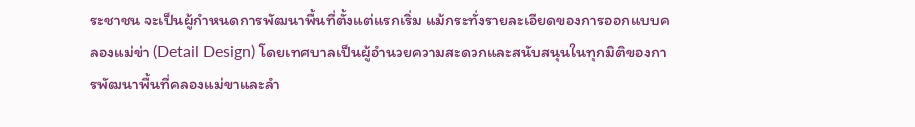ระชาชน จะเป็นผู้กำหนดการพัฒนาพื้นที่ตั้งแต่แรกเริ่ม แม้กระทั่งรายละเอียดของการออกแบบคลองแม่ข่า (Detail Design) โดยเทศบาลเป็นผู้อำนวยความสะดวกและสนับสนุนในทุกมิติของการพัฒนาพื้นที่คลองแม่ขาและลำ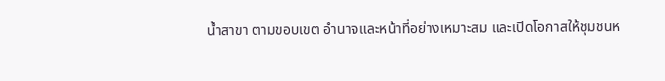น้ำสาขา ตามขอบเขต อำนาจและหน้าที่อย่างเหมาะสม และเปิดโอกาสให้ชุมชนห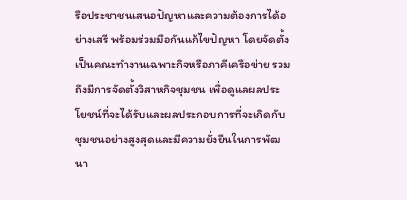รือประชาชนเสนอปัญหาและความต้องการได้อย่างเสรี พร้อมร่วมมือกันแก้ไขปัญหา โดยจัดตั้งเป็นคณะทำงานเฉพาะกิจหรือภาคีเครือข่าย รวมถึงมีการจัดตั้งวิสาหกิจชุมชน เพื่อดูแลผลประโยชน์ที่จะได้รับและผลประกอบการที่จะเกิดกับชุมชนอย่างสูงสุดและมีความยั่งยืนในการพัฒนา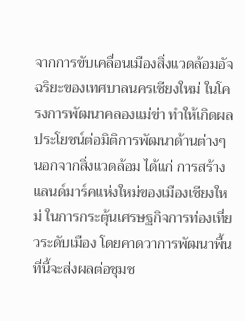จากการขับเคลื่อนเมืองสิ่งแวดล้อมอัจฉริยะของเทศบาลนครเชียงใหม่ ในโครงการพัฒนาคลองแม่ข่า ทำให้เกิดผลประโยชน์ต่อมิติการพัฒนาด้านต่างๆ นอกจากสิ่งแวดล้อม ได้แก่ การสร้างแลนด์มาร์คแห่งใหม่ของเมืองเชียงใหม่ ในการกระตุ้นเศรษฐกิจการท่องเที่ยวระดับเมือง โดยคาดวาการพัฒนาพื้นที่นี้จะส่งผลต่อชุมช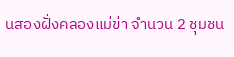นสองฝั่งคลองแม่ข่า จำนวน 2 ชุมชน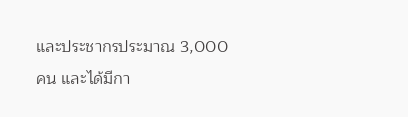และประชากรประมาณ 3,000 คน และได้มีกา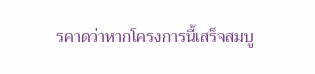รคาดว่าหากโครงการนี้เสร็จสมบู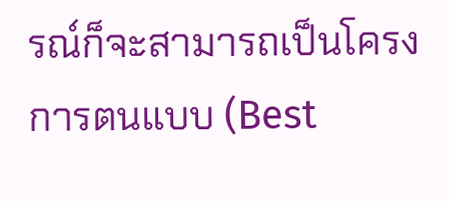รณ์ก็จะสามารถเป็นโครงการตนแบบ (Best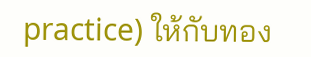practice) ให้กับทอง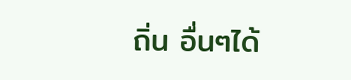ถิ่น อื่นๆได้